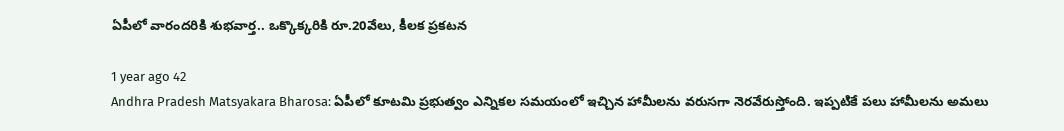ఏపీలో వారందరికి శుభవార్త.. ఒక్కొక్కరికి రూ.20వేలు, కీలక ప్రకటన

1 year ago 42
Andhra Pradesh Matsyakara Bharosa: ఏపీలో కూటమి ప్రభుత్వం ఎన్నికల సమయంలో ఇచ్చిన హామీలను వరుసగా నెరవేరుస్తోంది. ఇప్పటికే పలు హామీలను అమలు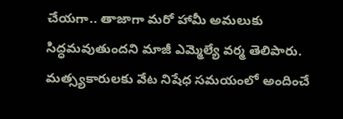చేయగా.. తాజాగా మరో హామీ అమలుకు సిద్ధమవుతుందని మాజీ ఎమ్మెల్యే వర్మ తెలిపారు. మత్స్యకారులకు వేట నిషేధ సమయంలో అందించే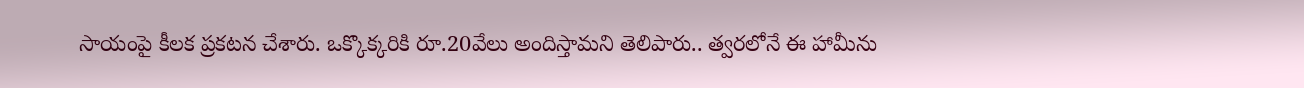సాయంపై కీలక ప్రకటన చేశారు. ఒక్కొక్కరికి రూ.20వేలు అందిస్తామని తెలిపారు.. త్వరలోనే ఈ హామీను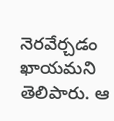నెరవేర్చడం ఖాయమని తెలిపారు. ఆ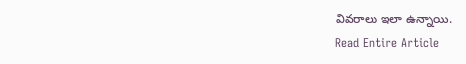వివరాలు ఇలా ఉన్నాయి.
Read Entire Article